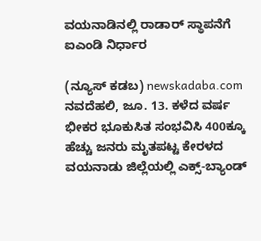ವಯನಾಡಿನಲ್ಲಿ ರಾಡಾರ್ ಸ್ಥಾಪನೆಗೆ ಐಎಂಡಿ ನಿರ್ಧಾರ

(ನ್ಯೂಸ್ ಕಡಬ) newskadaba.com ನವದೆಹಲಿ, ಜೂ. 13. ಕಳೆದ ವರ್ಷ ಭೀಕರ ಭೂಕುಸಿತ ಸಂಭವಿಸಿ 400ಕ್ಕೂ ಹೆಚ್ಚು ಜನರು ಮೃತಪಟ್ಟ ಕೇರಳದ ವಯನಾಡು ಜಿಲ್ಲೆಯಲ್ಲಿ ಎಕ್ಸ್-ಬ್ಯಾಂಡ್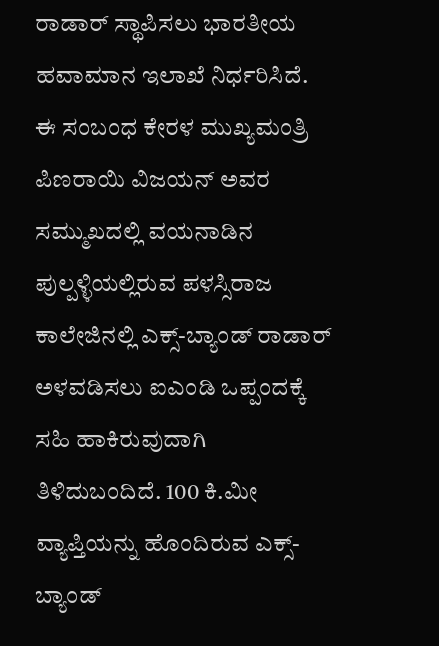ರಾಡಾರ್ ಸ್ಥಾಪಿಸಲು ಭಾರತೀಯ ಹವಾಮಾನ ಇಲಾಖೆ ನಿರ್ಧರಿಸಿದೆ. ಈ ಸಂಬಂಧ ಕೇರಳ ಮುಖ್ಯಮಂತ್ರಿ ಪಿಣರಾಯಿ ವಿಜಯನ್ ಅವರ ಸಮ್ಮುಖದಲ್ಲಿ ವಯನಾಡಿನ ಪುಲ್ಪಳ್ಳಿಯಲ್ಲಿರುವ ಪಳಸ್ಸಿರಾಜ ಕಾಲೇಜಿನಲ್ಲಿ ಎಕ್ಸ್-ಬ್ಯಾಂಡ್ ರಾಡಾರ್ ಅಳವಡಿಸಲು ಐಎಂಡಿ ಒಪ್ಪಂದಕ್ಕೆ ಸಹಿ ಹಾಕಿರುವುದಾಗಿ ತಿಳಿದುಬಂದಿದೆ. 100 ಕಿ.ಮೀ ವ್ಯಾಪ್ತಿಯನ್ನು ಹೊಂದಿರುವ ಎಕ್ಸ್-ಬ್ಯಾಂಡ್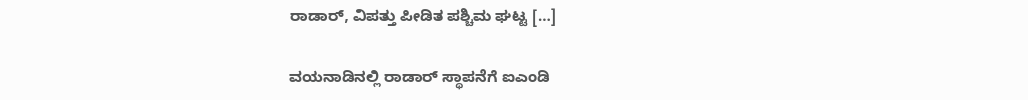ರಾಡಾರ್, ವಿಪತ್ತು ಪೀಡಿತ ಪಶ್ಚಿಮ ಘಟ್ಟ […]

ವಯನಾಡಿನಲ್ಲಿ ರಾಡಾರ್ ಸ್ಥಾಪನೆಗೆ ಐಎಂಡಿ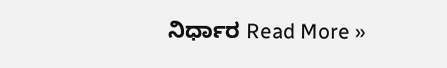ನಿರ್ಧಾರ Read More »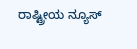ರಾಷ್ಟ್ರೀಯ ನ್ಯೂಸ್